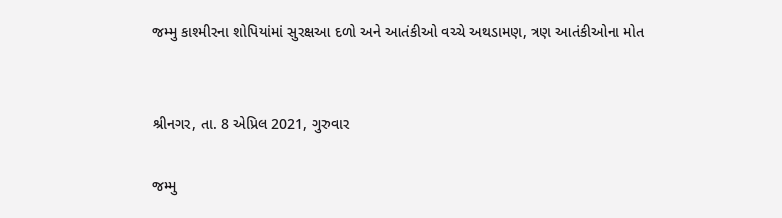જમ્મુ કાશ્મીરના શોપિયાંમાં સુરક્ષઆ દળો અને આતંકીઓ વચ્ચે અથડામણ, ત્રણ આતંકીઓના મોત


શ્રીનગર, તા. 8 એપ્રિલ 2021, ગુરુવાર

જમ્મુ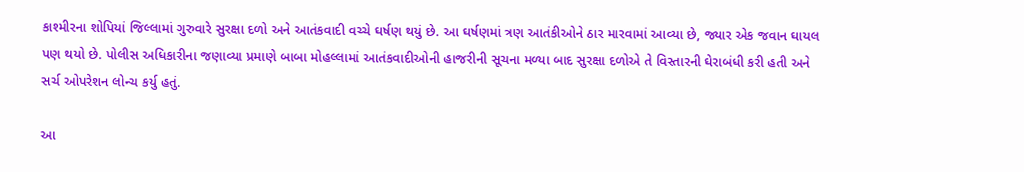કાશ્મીરના શોપિયાં જિલ્લામાં ગુરુવારે સુરક્ષા દળો અને આતંકવાદી વચ્ચે ઘર્ષણ થયું છે. આ ઘર્ષણમાં ત્રણ આતંકીઓને ઠાર મારવામાં આવ્યા છે, જ્યાર એક જવાન ઘાયલ પણ થયો છે. પોલીસ અધિકારીના જણાવ્યા પ્રમાણે બાબા મોહલ્લામાં આતંકવાદીઓની હાજરીની સૂચના મળ્યા બાદ સુરક્ષા દળોએ તે વિસ્તારની ઘેરાબંધી કરી હતી અને સર્ચ ઓપરેશન લોન્ચ કર્યુ હતું.

આ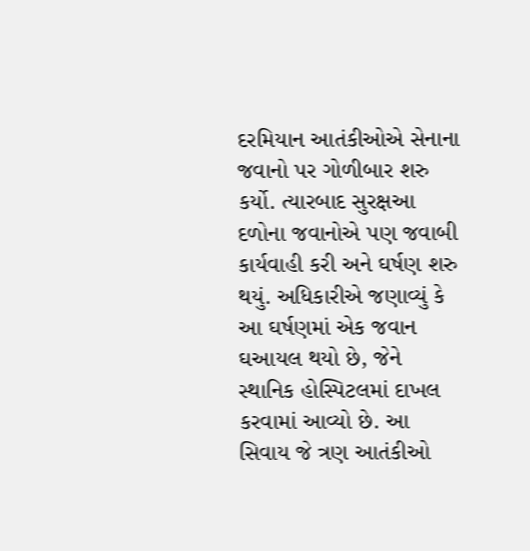દરમિયાન આતંકીઓએ સેનાના જવાનો પર ગોળીબાર શરુ કર્યો. ત્યારબાદ સુરક્ષઆ દળોના જવાનોએ પણ જવાબી કાર્યવાહી કરી અને ઘર્ષણ શરુ થયું. અધિકારીએ જણાવ્યું કે આ ઘર્ષણમાં એક જવાન ઘઆયલ થયો છે, જેને સ્થાનિક હોસ્પિટલમાં દાખલ કરવામાં આવ્યો છે. આ સિવાય જે ત્રણ આતંકીઓ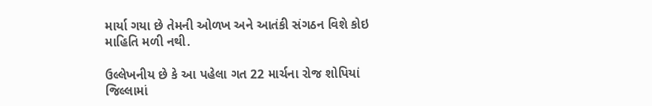માર્યા ગયા છે તેમની ઓળખ અને આતંકી સંગઠન વિશે કોઇ માહિતિ મળી નથી.

ઉલ્લેખનીય છે કે આ પહેલા ગત 22 માર્ચના રોજ શોપિયાં જિલ્લામાં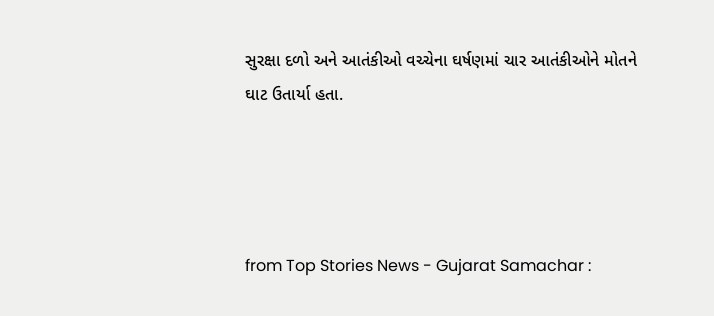સુરક્ષા દળો અને આતંકીઓ વચ્ચેના ઘર્ષણમાં ચાર આતંકીઓને મોતને ઘાટ ઉતાર્યા હતા.




from Top Stories News - Gujarat Samachar :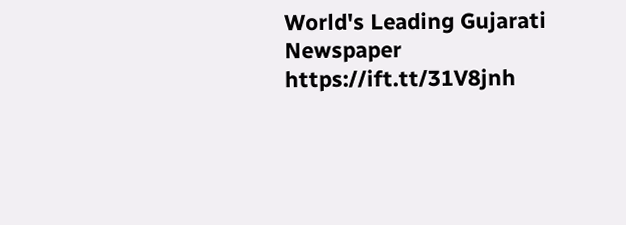World's Leading Gujarati Newspaper https://ift.tt/31V8jnh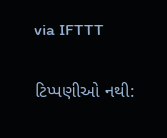via IFTTT

ટિપ્પણીઓ નથી: